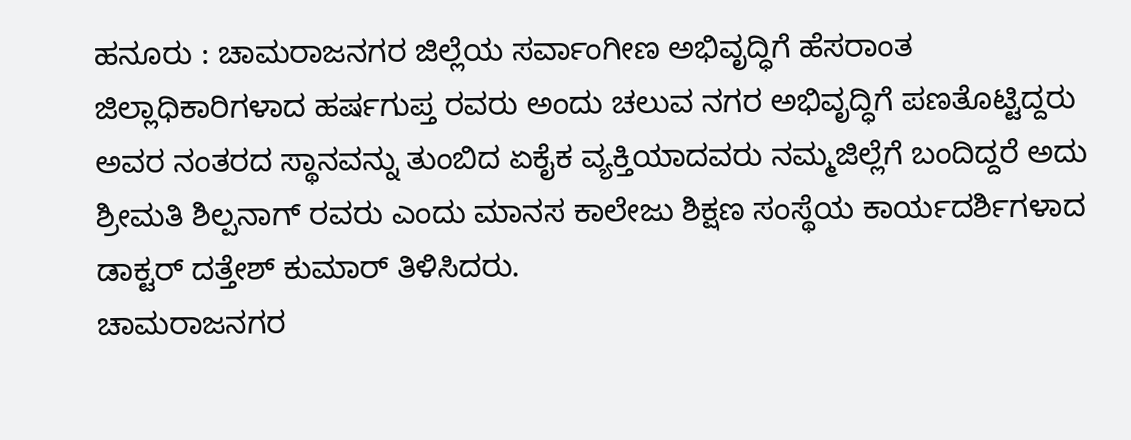ಹನೂರು : ಚಾಮರಾಜನಗರ ಜಿಲ್ಲೆಯ ಸರ್ವಾಂಗೀಣ ಅಭಿವೃದ್ಧಿಗೆ ಹೆಸರಾಂತ ಜಿಲ್ಲಾಧಿಕಾರಿಗಳಾದ ಹರ್ಷಗುಪ್ತ ರವರು ಅಂದು ಚಲುವ ನಗರ ಅಭಿವೃದ್ಧಿಗೆ ಪಣತೊಟ್ಟಿದ್ದರು ಅವರ ನಂತರದ ಸ್ಥಾನವನ್ನು ತುಂಬಿದ ಏಕೈಕ ವ್ಯಕ್ತಿಯಾದವರು ನಮ್ಮಜಿಲ್ಲೆಗೆ ಬಂದಿದ್ದರೆ ಅದು ಶ್ರೀಮತಿ ಶಿಲ್ಪನಾಗ್ ರವರು ಎಂದು ಮಾನಸ ಕಾಲೇಜು ಶಿಕ್ಷಣ ಸಂಸ್ಥೆಯ ಕಾರ್ಯದರ್ಶಿಗಳಾದ ಡಾಕ್ಟರ್ ದತ್ತೇಶ್ ಕುಮಾರ್ ತಿಳಿಸಿದರು.
ಚಾಮರಾಜನಗರ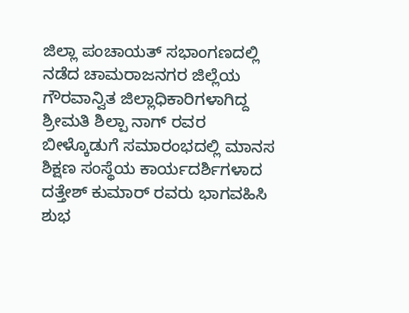ಜಿಲ್ಲಾ ಪಂಚಾಯತ್ ಸಭಾಂಗಣದಲ್ಲಿ ನಡೆದ ಚಾಮರಾಜನಗರ ಜಿಲ್ಲೆಯ ಗೌರವಾನ್ವಿತ ಜಿಲ್ಲಾಧಿಕಾರಿಗಳಾಗಿದ್ದ ಶ್ರೀಮತಿ ಶಿಲ್ಪಾ ನಾಗ್ ರವರ ಬೀಳ್ಕೊಡುಗೆ ಸಮಾರಂಭದಲ್ಲಿ ಮಾನಸ ಶಿಕ್ಷಣ ಸಂಸ್ಥೆಯ ಕಾರ್ಯದರ್ಶಿಗಳಾದ ದತ್ತೇಶ್ ಕುಮಾರ್ ರವರು ಭಾಗವಹಿಸಿ ಶುಭ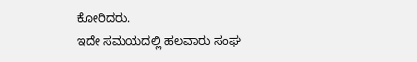ಕೋರಿದರು.
ಇದೇ ಸಮಯದಲ್ಲಿ ಹಲವಾರು ಸಂಘ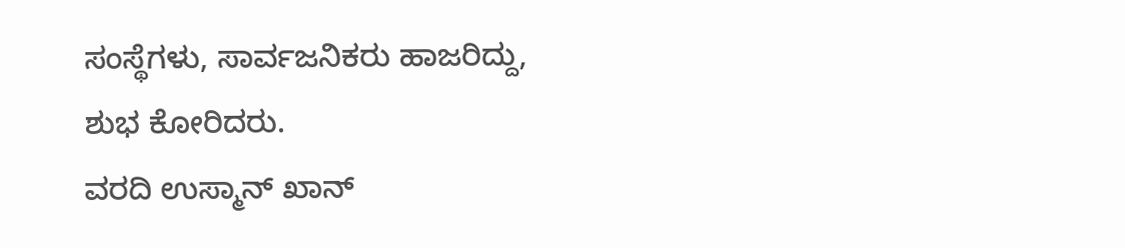ಸಂಸ್ಥೆಗಳು, ಸಾರ್ವಜನಿಕರು ಹಾಜರಿದ್ದು, ಶುಭ ಕೋರಿದರು.
ವರದಿ ಉಸ್ಮಾನ್ ಖಾನ್